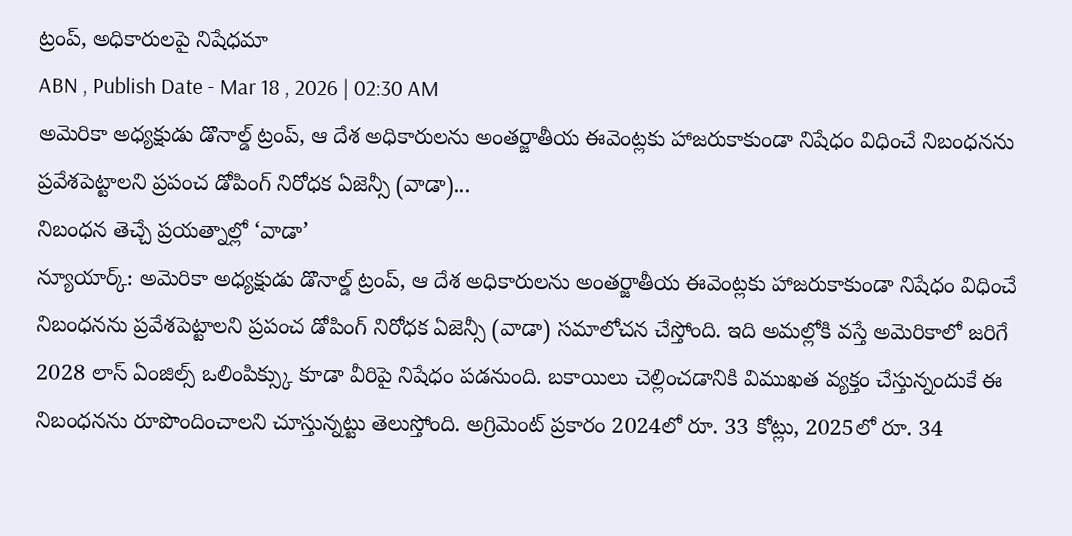ట్రంప్, అధికారులపై నిషేధమా
ABN , Publish Date - Mar 18 , 2026 | 02:30 AM
అమెరికా అధ్యక్షుడు డొనాల్డ్ ట్రంప్, ఆ దేశ అధికారులను అంతర్జాతీయ ఈవెంట్లకు హాజరుకాకుండా నిషేధం విధించే నిబంధనను ప్రవేశపెట్టాలని ప్రపంచ డోపింగ్ నిరోధక ఏజెన్సీ (వాడా)...
నిబంధన తెచ్చే ప్రయత్నాల్లో ‘వాడా’
న్యూయార్క్: అమెరికా అధ్యక్షుడు డొనాల్డ్ ట్రంప్, ఆ దేశ అధికారులను అంతర్జాతీయ ఈవెంట్లకు హాజరుకాకుండా నిషేధం విధించే నిబంధనను ప్రవేశపెట్టాలని ప్రపంచ డోపింగ్ నిరోధక ఏజెన్సీ (వాడా) సమాలోచన చేస్తోంది. ఇది అమల్లోకి వస్తే అమెరికాలో జరిగే 2028 లాస్ ఏంజిల్స్ ఒలింపిక్స్కు కూడా వీరిపై నిషేధం పడనుంది. బకాయిలు చెల్లించడానికి విముఖత వ్యక్తం చేస్తున్నందుకే ఈ నిబంధనను రూపొందించాలని చూస్తున్నట్టు తెలుస్తోంది. అగ్రిమెంట్ ప్రకారం 2024లో రూ. 33 కోట్లు, 2025లో రూ. 34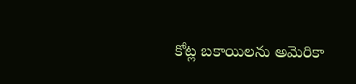కోట్ల బకాయిలను అమెరికా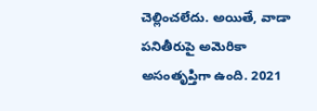చెల్లించలేదు. అయితే, వాడా పనితీరుపై అమెరికా అసంతృప్తిగా ఉంది. 2021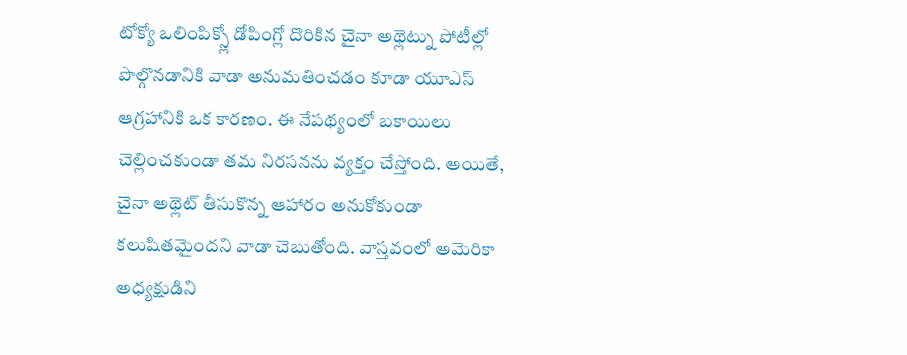టోక్యో ఒలింపిక్స్లో డోపింగ్లో దొరికిన చైనా అథ్లెట్ను పోటీల్లో పొల్గొనడానికి వాడా అనుమతించడం కూడా యూఎస్ ఆగ్రహానికి ఒక కారణం. ఈ నేపథ్యంలో బకాయిలు చెల్లించకుండా తమ నిరసనను వ్యక్తం చేస్తోంది. అయితే, చైనా అథ్లెట్ తీసుకొన్న ఆహారం అనుకోకుండా కలుషితమైందని వాడా చెబుతోంది. వాస్తవంలో అమెరికా అధ్యక్షుడిని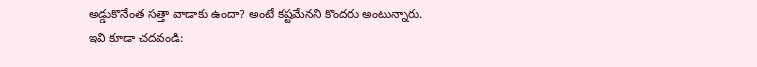అడ్డుకొనేంత సత్తా వాడాకు ఉందా? అంటే కష్టమేనని కొందరు అంటున్నారు.
ఇవి కూడా చదవండి: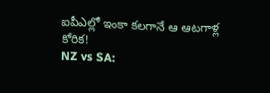ఐపీఎల్లో ఇంకా కలగానే ఆ ఆటగాళ్ల కోరిక!
NZ vs SA: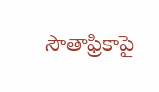సౌతాఫ్రికాపై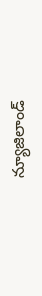న్యూజిలాండ్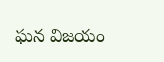ఘన విజయం